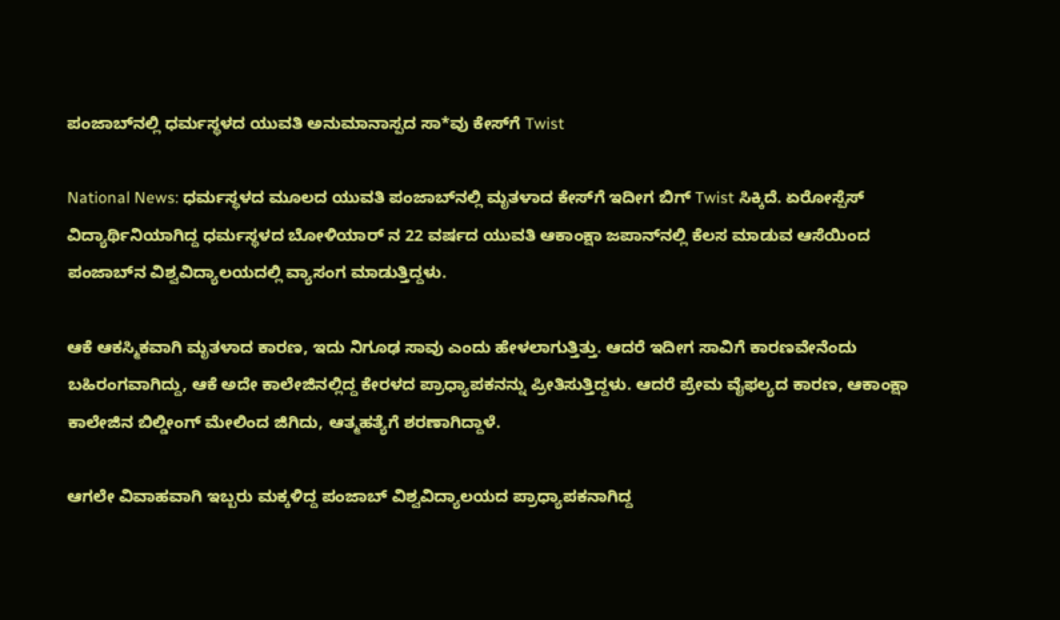ಪಂಜಾಬ್‌ನಲ್ಲಿ ಧರ್ಮಸ್ಥಳದ ಯುವತಿ ಅನುಮಾನಾಸ್ಪದ ಸಾ*ವು ಕೇಸ್‌ಗೆ Twist

National News: ಧರ್ಮಸ್ಥಳದ ಮೂಲದ ಯುವತಿ ಪಂಜಾಬ್‌ನಲ್ಲಿ ಮೃತಳಾದ ಕೇಸ್‌ಗೆ ಇದೀಗ ಬಿಗ್ Twist ಸಿಕ್ಕಿದೆ. ಏರೋಸ್ಪೆಸ್ ವಿದ್ಯಾರ್ಥಿನಿಯಾಗಿದ್ದ ಧರ್ಮಸ್ಥಳದ ಬೋಳಿಯಾರ್ ನ 22 ವರ್ಷದ ಯುವತಿ ಆಕಾಂಕ್ಷಾ ಜಪಾನ್‌ನಲ್ಲಿ ಕೆಲಸ ಮಾಡುವ ಆಸೆಯಿಂದ ಪಂಜಾಬ್‌ನ ವಿಶ್ವವಿದ್ಯಾಲಯದಲ್ಲಿ ವ್ಯಾಸಂಗ ಮಾಡುತ್ತಿದ್ದಳು.

ಆಕೆ ಆಕಸ್ಮಿಕವಾಗಿ ಮೃತಳಾದ ಕಾರಣ, ಇದು ನಿಗೂಢ ಸಾವು ಎಂದು ಹೇಳಲಾಗುತ್ತಿತ್ತು. ಆದರೆ ಇದೀಗ ಸಾವಿಗೆ ಕಾರಣವೇನೆಂದು ಬಹಿರಂಗವಾಗಿದ್ದು, ಆಕೆ ಅದೇ ಕಾಲೇಜಿನಲ್ಲಿದ್ದ ಕೇರಳದ ಪ್ರಾಧ್ಯಾಪಕನನ್ನು ಪ್ರೀತಿಸುತ್ತಿದ್ದಳು. ಆದರೆ ಪ್ರೇಮ ವೈಫಲ್ಯದ ಕಾರಣ, ಆಕಾಂಕ್ಷಾ ಕಾಲೇಜಿನ ಬಿಲ್ಡೀಂಗ್ ಮೇಲಿಂದ ಜಿಗಿದು, ಆತ್ಮಹತ್ಯೆಗೆ ಶರಣಾಗಿದ್ದಾಳೆ.

ಆಗಲೇ ವಿವಾಹವಾಗಿ ಇಬ್ಬರು ಮಕ್ಕಳಿದ್ದ ಪಂಜಾಬ್ ವಿಶ್ವವಿದ್ಯಾಲಯದ ಪ್ರಾಧ್ಯಾಪಕನಾಗಿದ್ದ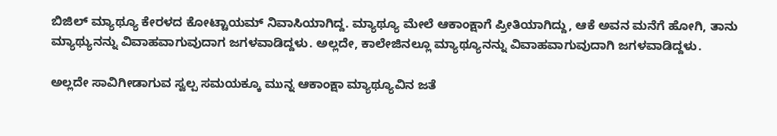ಬಿಜಿಲ್ ಮ್ಯಾಥ್ಯೂ ಕೇರಳದ ಕೋಟ್ಟಾಯಮ್ ನಿವಾಸಿಯಾಗಿದ್ದ. ಮ್ಯಾಥ್ಯೂ ಮೇಲೆ ಆಕಾಂಕ್ಷಾಗೆ ಪ್ರೀತಿಯಾಗಿದ್ದು, ಆಕೆ ಅವನ ಮನೆಗೆ ಹೋಗಿ, ತಾನು ಮ್ಯಾಥ್ಯುನನ್ನು ವಿವಾಹವಾಗುವುದಾಗ ಜಗಳವಾಡಿದ್ದಳು. ಅಲ್ಲದೇ, ಕಾಲೇಜಿನಲ್ಲೂ ಮ್ಯಾಥ್ಯೂನನ್ನು ವಿವಾಹವಾಗುವುದಾಗಿ ಜಗಳವಾಡಿದ್ದಳು.

ಅಲ್ಲದೇ ಸಾವಿಗೀಡಾಗುವ ಸ್ವಲ್ಪ ಸಮಯಕ್ಕೂ ಮುನ್ನ ಆಕಾಂಕ್ಷಾ ಮ್ಯಾಥ್ಯೂವಿನ ಜತೆ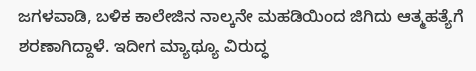ಜಗಳವಾಡಿ, ಬಳಿಕ ಕಾಲೇಜಿನ ನಾಲ್ಕನೇ ಮಹಡಿಯಿಂದ ಜಿಗಿದು ಆತ್ಮಹತ್ಯೆಗೆ ಶರಣಾಗಿದ್ದಾಳೆ. ಇದೀಗ ಮ್ಯಾಥ್ಯೂ ವಿರುದ್ಧ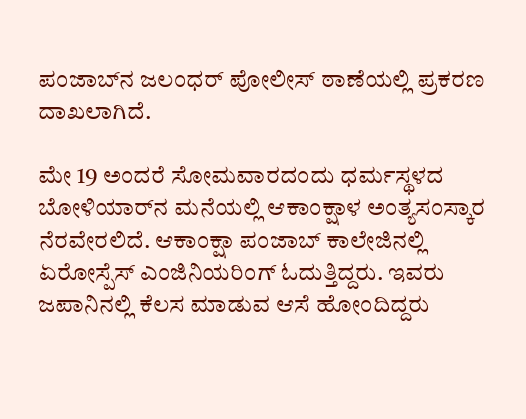ಪಂಜಾಬ್‌ನ ಜಲಂಧರ್ ಪೋಲೀಸ್ ಠಾಣೆಯಲ್ಲಿ ಪ್ರಕರಣ ದಾಖಲಾಗಿದೆ.

ಮೇ 19 ಅಂದರೆ ಸೋಮವಾರದಂದು ಧರ್ಮಸ್ಥಳದ ಬೋಳಿಯಾರ್‌ನ ಮನೆಯಲ್ಲಿ ಆಕಾಂಕ್ಷಾಳ ಅಂತ್ಯಸಂಸ್ಕಾರ ನೆರವೇರಲಿದೆ. ಆಕಾಂಕ್ಷಾ ಪಂಜಾಬ್‌ ಕಾಲೇಜಿನಲ್ಲಿ ಏರೋಸ್ಪೆಸ್ ಎಂಜಿನಿಯರಿಂಗ್ ಓದುತ್ತಿದ್ದರು. ಇವರು ಜಪಾನಿನಲ್ಲಿ ಕೆಲಸ ಮಾಡುವ ಆಸೆ ಹೋಂದಿದ್ದರು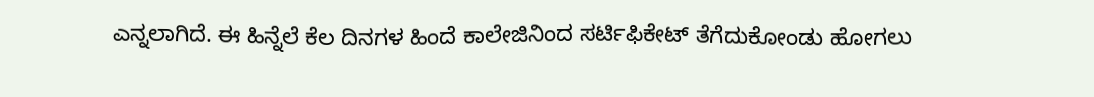ಎನ್ನಲಾಗಿದೆ. ಈ ಹಿನ್ನೆಲೆ ಕೆಲ ದಿನಗಳ ಹಿಂದೆ ಕಾಲೇಜಿನಿಂದ ಸರ್ಟಿಫಿಕೇಟ್ ತೆಗೆದುಕೋಂಡು ಹೋಗಲು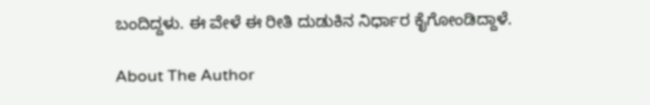ಬಂದಿದ್ದಳು. ಈ ವೇಳೆ ಈ ರೀತಿ ದುಡುಕಿನ ನಿರ್ಧಾರ ಕೈಗೋಂಡಿದ್ದಾಳೆ.

About The Author